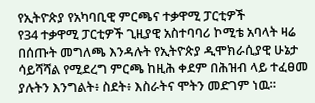የኢትዮጵያ የአካባቢዊ ምርጫና ተቃዋሚ ፓርቲዎች
የ34 ተቃዋሚ ፓርቲዎች ጊዚያዊ አስተባባሪ ኮሚቴ አባላት ዛሬ በሰጡት መግለጫ እንዳሉት የኢትዮጵያ ዲሞክራሲያዊ ሁኔታ ሳይሻሻል የሚደረግ ምርጫ ከዚሕ ቀደም በሕዝብ ላይ ተፈፀመ ያሉትን እንግልት፥ ስደት፥ እስራትና ሞትን መድገም ነዉ።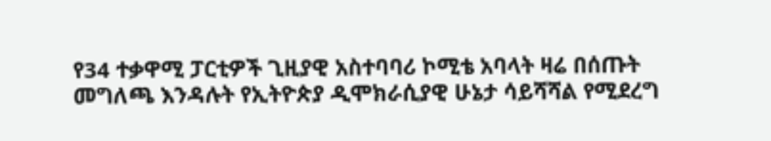የ34 ተቃዋሚ ፓርቲዎች ጊዚያዊ አስተባባሪ ኮሚቴ አባላት ዛሬ በሰጡት መግለጫ እንዳሉት የኢትዮጵያ ዲሞክራሲያዊ ሁኔታ ሳይሻሻል የሚደረግ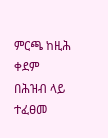ምርጫ ከዚሕ ቀደም በሕዝብ ላይ ተፈፀመ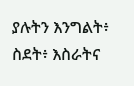ያሉትን እንግልት፥ ስደት፥ እስራትና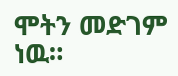ሞትን መድገም ነዉ።